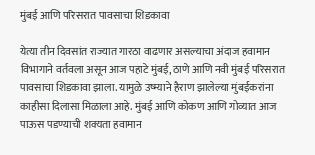मुंबई आणि परिसरात पावसाचा शिडकावा

येत्या तीन दिवसांत राज्यात गारठा वाढणार असल्याचा अंदाज हवामान विभागाने वर्तवला असून आज पहाटे मुंबई, ठाणे आणि नवी मुंबई परिसरात पावसाचा शिडकावा झाला. यामुळे उष्म्याने हैराण झालेल्या मुंबईकरांना काहीसा दिलासा मिळाला आहे. मुंबई आणि कोकण आणि गोव्यात आज पाऊस पडण्याची शक्यता हवामान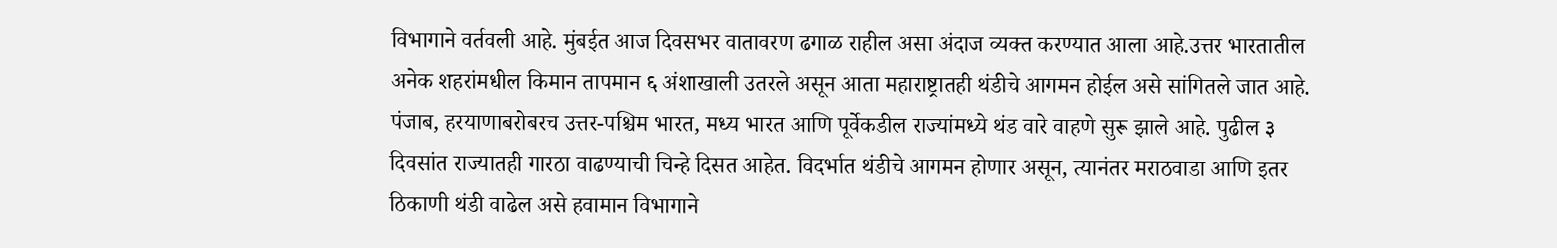विभागाने वर्तवली आहे. मुंबईत आज दिवसभर वातावरण ढगाळ राहील असा अंदाज व्यक्त करण्यात आला आहे.उत्तर भारतातील अनेक शहरांमधील किमान तापमान ६ अंशाखाली उतरले असून आता महाराष्ट्रातही थंडीचे आगमन होईल असे सांगितले जात आहे. पंजाब, हरयाणाबरोबरच उत्तर-पश्चिम भारत, मध्य भारत आणि पूर्वेकडील राज्यांमध्ये थंड वारे वाहणे सुरू झाले आहे. पुढील ३ दिवसांत राज्यातही गारठा वाढण्याची चिन्हे दिसत आहेत. विदर्भात थंडीचे आगमन होणार असून, त्यानंतर मराठवाडा आणि इतर ठिकाणी थंडी वाढेल असे हवामान विभागाने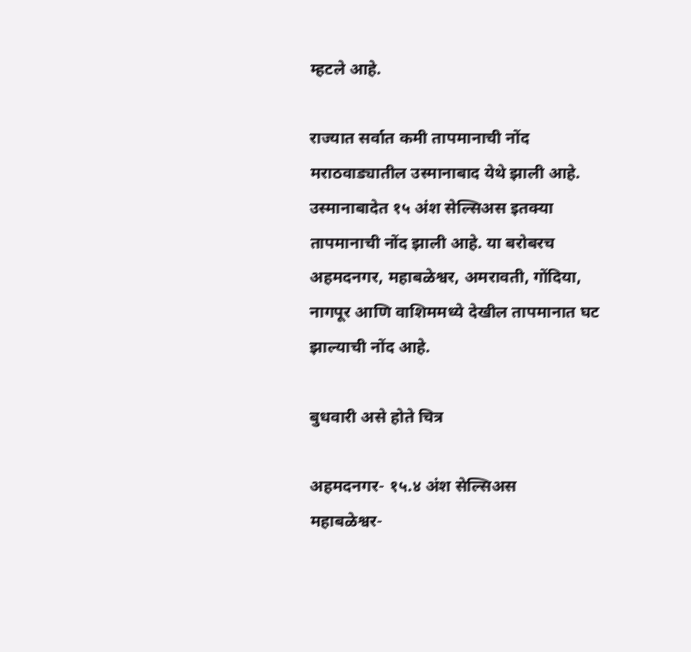म्हटले आहे.

राज्यात सर्वात कमी तापमानाची नोंद मराठवाड्यातील उस्मानाबाद येथे झाली आहे. उस्मानाबादेत १५ अंश सेल्सिअस इतक्या तापमानाची नोंद झाली आहे. या बरोबरच अहमदनगर, महाबळेश्वर, अमरावती, गोंदिया, नागपूर आणि वाशिममध्ये देखील तापमानात घट झाल्याची नोंद आहे.

बुधवारी असे होते चित्र

अहमदनगर- १५.४ अंश सेल्सिअस
महाबळेश्वर-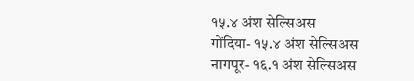१५.४ अंश सेल्सिअस
गोंदिया- १५.४ अंश सेल्सिअस
नागपूर- १६.१ अंश सेल्सिअस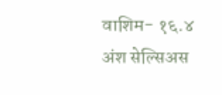वाशिम- १६.४ अंश सेल्सिअस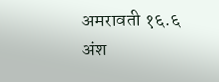अमरावती १६.६ अंश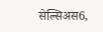सेल्सिअस6,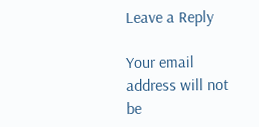Leave a Reply

Your email address will not be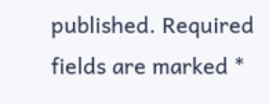published. Required fields are marked *